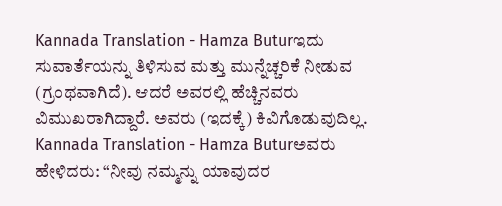Kannada Translation - Hamza Buturಇದು ಸುವಾರ್ತೆಯನ್ನು ತಿಳಿಸುವ ಮತ್ತು ಮುನ್ನೆಚ್ಚರಿಕೆ ನೀಡುವ (ಗ್ರಂಥವಾಗಿದೆ). ಆದರೆ ಅವರಲ್ಲಿ ಹೆಚ್ಚಿನವರು ವಿಮುಖರಾಗಿದ್ದಾರೆ. ಅವರು (ಇದಕ್ಕೆ) ಕಿವಿಗೊಡುವುದಿಲ್ಲ.
Kannada Translation - Hamza Buturಅವರು ಹೇಳಿದರು: “ನೀವು ನಮ್ಮನ್ನು ಯಾವುದರ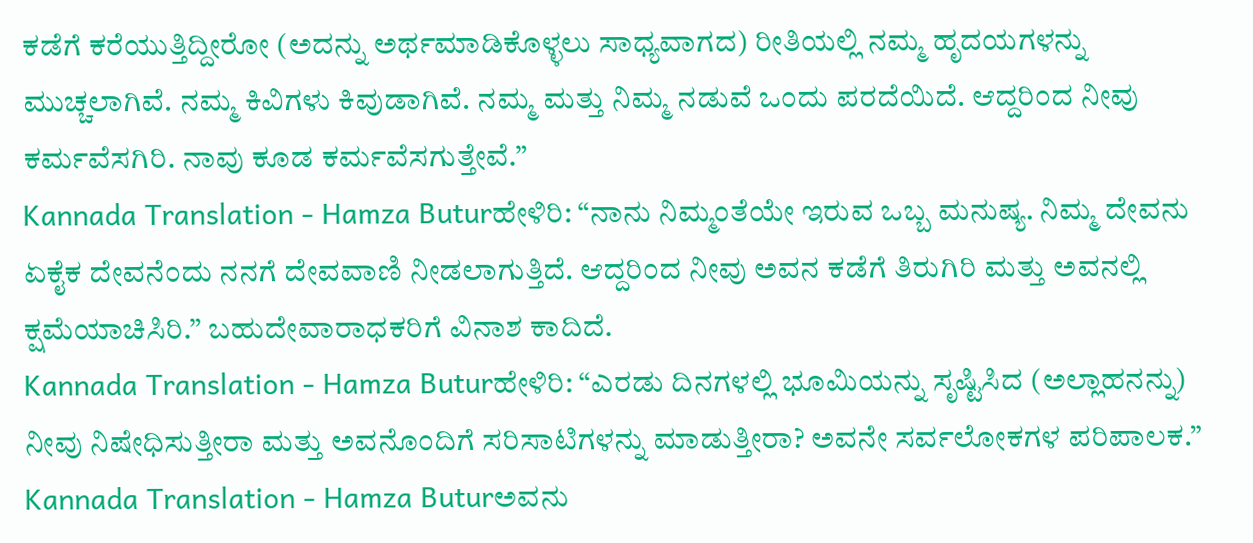ಕಡೆಗೆ ಕರೆಯುತ್ತಿದ್ದೀರೋ (ಅದನ್ನು ಅರ್ಥಮಾಡಿಕೊಳ್ಳಲು ಸಾಧ್ಯವಾಗದ) ರೀತಿಯಲ್ಲಿ ನಮ್ಮ ಹೃದಯಗಳನ್ನು ಮುಚ್ಚಲಾಗಿವೆ. ನಮ್ಮ ಕಿವಿಗಳು ಕಿವುಡಾಗಿವೆ. ನಮ್ಮ ಮತ್ತು ನಿಮ್ಮ ನಡುವೆ ಒಂದು ಪರದೆಯಿದೆ. ಆದ್ದರಿಂದ ನೀವು ಕರ್ಮವೆಸಗಿರಿ. ನಾವು ಕೂಡ ಕರ್ಮವೆಸಗುತ್ತೇವೆ.”
Kannada Translation - Hamza Buturಹೇಳಿರಿ: “ನಾನು ನಿಮ್ಮಂತೆಯೇ ಇರುವ ಒಬ್ಬ ಮನುಷ್ಯ. ನಿಮ್ಮ ದೇವನು ಏಕೈಕ ದೇವನೆಂದು ನನಗೆ ದೇವವಾಣಿ ನೀಡಲಾಗುತ್ತಿದೆ. ಆದ್ದರಿಂದ ನೀವು ಅವನ ಕಡೆಗೆ ತಿರುಗಿರಿ ಮತ್ತು ಅವನಲ್ಲಿ ಕ್ಷಮೆಯಾಚಿಸಿರಿ.” ಬಹುದೇವಾರಾಧಕರಿಗೆ ವಿನಾಶ ಕಾದಿದೆ.
Kannada Translation - Hamza Buturಹೇಳಿರಿ: “ಎರಡು ದಿನಗಳಲ್ಲಿ ಭೂಮಿಯನ್ನು ಸೃಷ್ಟಿಸಿದ (ಅಲ್ಲಾಹನನ್ನು) ನೀವು ನಿಷೇಧಿಸುತ್ತೀರಾ ಮತ್ತು ಅವನೊಂದಿಗೆ ಸರಿಸಾಟಿಗಳನ್ನು ಮಾಡುತ್ತೀರಾ? ಅವನೇ ಸರ್ವಲೋಕಗಳ ಪರಿಪಾಲಕ.”
Kannada Translation - Hamza Buturಅವನು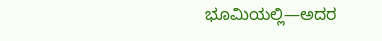ಭೂಮಿಯಲ್ಲಿ—ಅದರ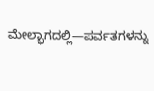ಮೇಲ್ಭಾಗದಲ್ಲಿ—ಪರ್ವತಗಳನ್ನು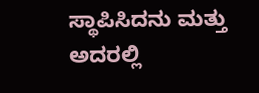ಸ್ಥಾಪಿಸಿದನು ಮತ್ತು ಅದರಲ್ಲಿ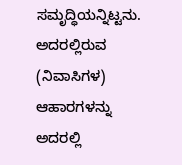ಸಮೃದ್ಧಿಯನ್ನಿಟ್ಟನು. ಅದರಲ್ಲಿರುವ (ನಿವಾಸಿಗಳ) ಆಹಾರಗಳನ್ನು ಅದರಲ್ಲಿ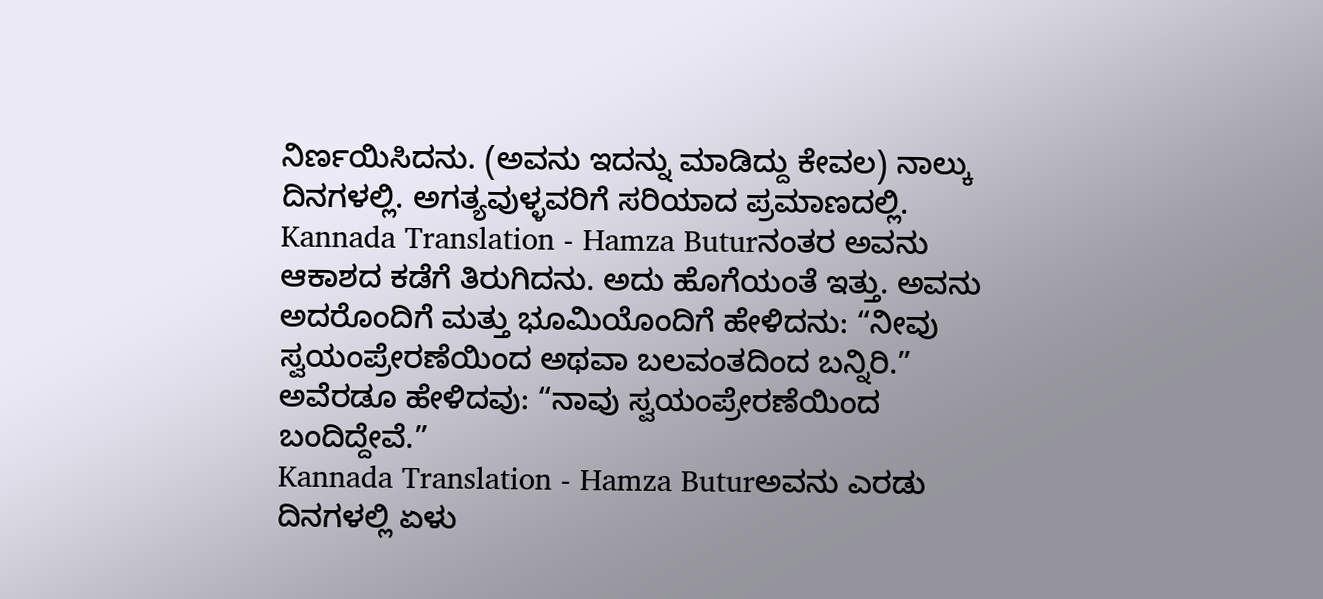ನಿರ್ಣಯಿಸಿದನು. (ಅವನು ಇದನ್ನು ಮಾಡಿದ್ದು ಕೇವಲ) ನಾಲ್ಕು ದಿನಗಳಲ್ಲಿ. ಅಗತ್ಯವುಳ್ಳವರಿಗೆ ಸರಿಯಾದ ಪ್ರಮಾಣದಲ್ಲಿ.
Kannada Translation - Hamza Buturನಂತರ ಅವನು ಆಕಾಶದ ಕಡೆಗೆ ತಿರುಗಿದನು. ಅದು ಹೊಗೆಯಂತೆ ಇತ್ತು. ಅವನು ಅದರೊಂದಿಗೆ ಮತ್ತು ಭೂಮಿಯೊಂದಿಗೆ ಹೇಳಿದನು: “ನೀವು ಸ್ವಯಂಪ್ರೇರಣೆಯಿಂದ ಅಥವಾ ಬಲವಂತದಿಂದ ಬನ್ನಿರಿ.” ಅವೆರಡೂ ಹೇಳಿದವು: “ನಾವು ಸ್ವಯಂಪ್ರೇರಣೆಯಿಂದ ಬಂದಿದ್ದೇವೆ.”
Kannada Translation - Hamza Buturಅವನು ಎರಡು ದಿನಗಳಲ್ಲಿ ಏಳು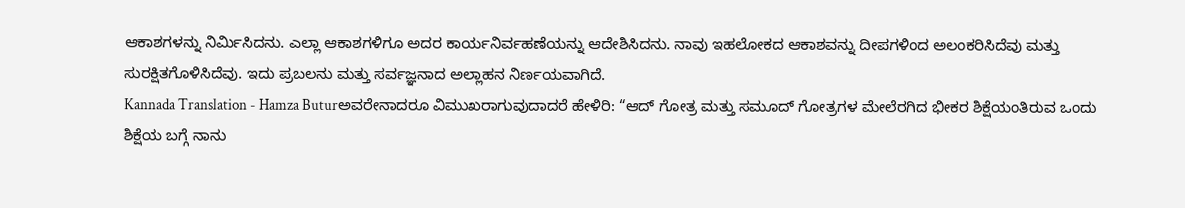ಆಕಾಶಗಳನ್ನು ನಿರ್ಮಿಸಿದನು. ಎಲ್ಲಾ ಆಕಾಶಗಳಿಗೂ ಅದರ ಕಾರ್ಯನಿರ್ವಹಣೆಯನ್ನು ಆದೇಶಿಸಿದನು. ನಾವು ಇಹಲೋಕದ ಆಕಾಶವನ್ನು ದೀಪಗಳಿಂದ ಅಲಂಕರಿಸಿದೆವು ಮತ್ತು ಸುರಕ್ಷಿತಗೊಳಿಸಿದೆವು. ಇದು ಪ್ರಬಲನು ಮತ್ತು ಸರ್ವಜ್ಞನಾದ ಅಲ್ಲಾಹನ ನಿರ್ಣಯವಾಗಿದೆ.
Kannada Translation - Hamza Buturಅವರೇನಾದರೂ ವಿಮುಖರಾಗುವುದಾದರೆ ಹೇಳಿರಿ: “ಆದ್ ಗೋತ್ರ ಮತ್ತು ಸಮೂದ್ ಗೋತ್ರಗಳ ಮೇಲೆರಗಿದ ಭೀಕರ ಶಿಕ್ಷೆಯಂತಿರುವ ಒಂದು ಶಿಕ್ಷೆಯ ಬಗ್ಗೆ ನಾನು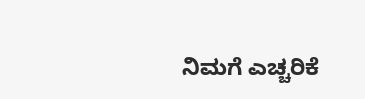ನಿಮಗೆ ಎಚ್ಚರಿಕೆ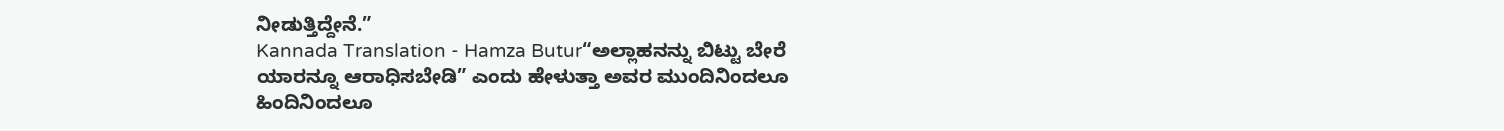ನೀಡುತ್ತಿದ್ದೇನೆ.”
Kannada Translation - Hamza Butur“ಅಲ್ಲಾಹನನ್ನು ಬಿಟ್ಟು ಬೇರೆ ಯಾರನ್ನೂ ಆರಾಧಿಸಬೇಡಿ” ಎಂದು ಹೇಳುತ್ತಾ ಅವರ ಮುಂದಿನಿಂದಲೂ ಹಿಂದಿನಿಂದಲೂ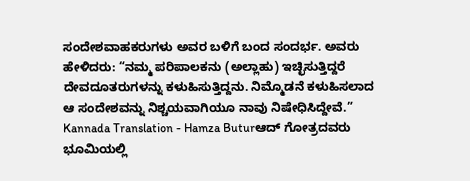ಸಂದೇಶವಾಹಕರುಗಳು ಅವರ ಬಳಿಗೆ ಬಂದ ಸಂದರ್ಭ. ಅವರು ಹೇಳಿದರು: “ನಮ್ಮ ಪರಿಪಾಲಕನು (ಅಲ್ಲಾಹು) ಇಚ್ಛಿಸುತ್ತಿದ್ದರೆ ದೇವದೂತರುಗಳನ್ನು ಕಳುಹಿಸುತ್ತಿದ್ದನು. ನಿಮ್ಮೊಡನೆ ಕಳುಹಿಸಲಾದ ಆ ಸಂದೇಶವನ್ನು ನಿಶ್ಚಯವಾಗಿಯೂ ನಾವು ನಿಷೇಧಿಸಿದ್ದೇವೆ.”
Kannada Translation - Hamza Buturಆದ್ ಗೋತ್ರದವರು ಭೂಮಿಯಲ್ಲಿ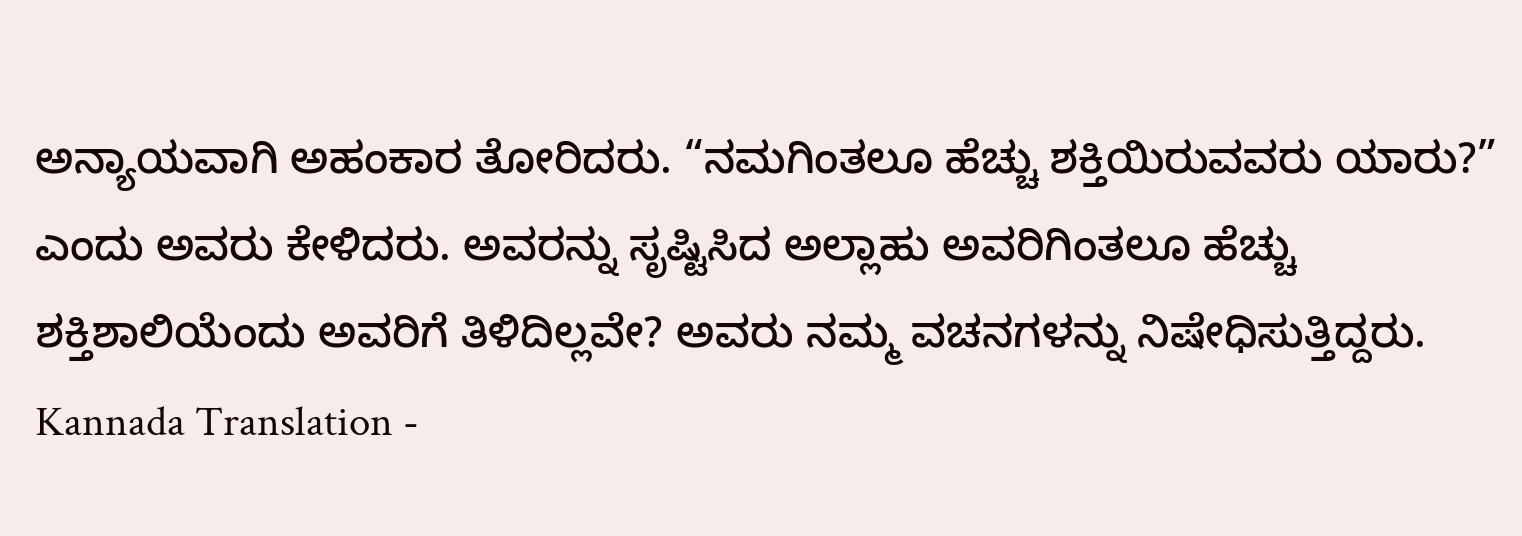ಅನ್ಯಾಯವಾಗಿ ಅಹಂಕಾರ ತೋರಿದರು. “ನಮಗಿಂತಲೂ ಹೆಚ್ಚು ಶಕ್ತಿಯಿರುವವರು ಯಾರು?” ಎಂದು ಅವರು ಕೇಳಿದರು. ಅವರನ್ನು ಸೃಷ್ಟಿಸಿದ ಅಲ್ಲಾಹು ಅವರಿಗಿಂತಲೂ ಹೆಚ್ಚು ಶಕ್ತಿಶಾಲಿಯೆಂದು ಅವರಿಗೆ ತಿಳಿದಿಲ್ಲವೇ? ಅವರು ನಮ್ಮ ವಚನಗಳನ್ನು ನಿಷೇಧಿಸುತ್ತಿದ್ದರು.
Kannada Translation -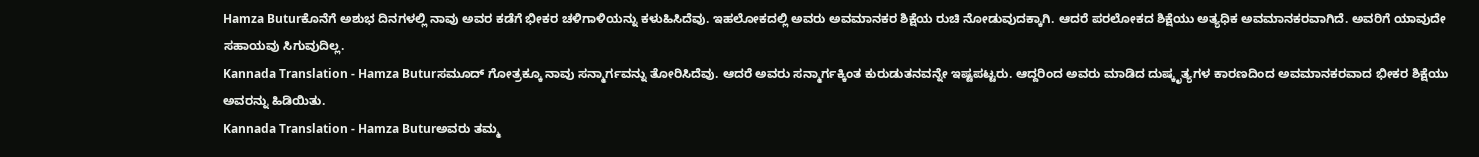Hamza Buturಕೊನೆಗೆ ಅಶುಭ ದಿನಗಳಲ್ಲಿ ನಾವು ಅವರ ಕಡೆಗೆ ಭೀಕರ ಚಳಿಗಾಳಿಯನ್ನು ಕಳುಹಿಸಿದೆವು. ಇಹಲೋಕದಲ್ಲಿ ಅವರು ಅವಮಾನಕರ ಶಿಕ್ಷೆಯ ರುಚಿ ನೋಡುವುದಕ್ಕಾಗಿ. ಆದರೆ ಪರಲೋಕದ ಶಿಕ್ಷೆಯು ಅತ್ಯಧಿಕ ಅವಮಾನಕರವಾಗಿದೆ. ಅವರಿಗೆ ಯಾವುದೇ ಸಹಾಯವು ಸಿಗುವುದಿಲ್ಲ.
Kannada Translation - Hamza Buturಸಮೂದ್ ಗೋತ್ರಕ್ಕೂ ನಾವು ಸನ್ಮಾರ್ಗವನ್ನು ತೋರಿಸಿದೆವು. ಆದರೆ ಅವರು ಸನ್ಮಾರ್ಗಕ್ಕಿಂತ ಕುರುಡುತನವನ್ನೇ ಇಷ್ಟಪಟ್ಟರು. ಆದ್ದರಿಂದ ಅವರು ಮಾಡಿದ ದುಷ್ಕೃತ್ಯಗಳ ಕಾರಣದಿಂದ ಅವಮಾನಕರವಾದ ಭೀಕರ ಶಿಕ್ಷೆಯು ಅವರನ್ನು ಹಿಡಿಯಿತು.
Kannada Translation - Hamza Buturಅವರು ತಮ್ಮ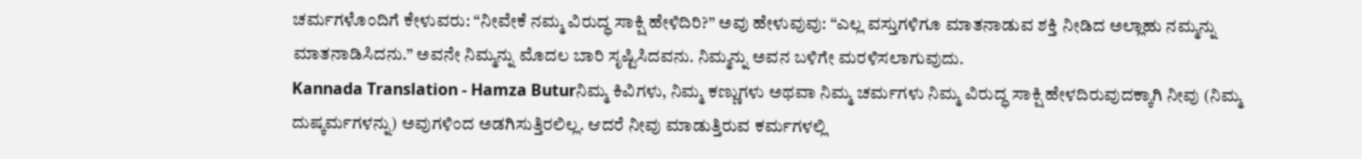ಚರ್ಮಗಳೊಂದಿಗೆ ಕೇಳುವರು: “ನೀವೇಕೆ ನಮ್ಮ ವಿರುದ್ಧ ಸಾಕ್ಷಿ ಹೇಳಿದಿರಿ?” ಅವು ಹೇಳುವುವು: “ಎಲ್ಲ ವಸ್ತುಗಳಿಗೂ ಮಾತನಾಡುವ ಶಕ್ತಿ ನೀಡಿದ ಅಲ್ಲಾಹು ನಮ್ಮನ್ನು ಮಾತನಾಡಿಸಿದನು.” ಅವನೇ ನಿಮ್ಮನ್ನು ಮೊದಲ ಬಾರಿ ಸೃಷ್ಟಿಸಿದವನು. ನಿಮ್ಮನ್ನು ಅವನ ಬಳಿಗೇ ಮರಳಿಸಲಾಗುವುದು.
Kannada Translation - Hamza Buturನಿಮ್ಮ ಕಿವಿಗಳು, ನಿಮ್ಮ ಕಣ್ಣುಗಳು ಅಥವಾ ನಿಮ್ಮ ಚರ್ಮಗಳು ನಿಮ್ಮ ವಿರುದ್ಧ ಸಾಕ್ಷಿ ಹೇಳದಿರುವುದಕ್ಕಾಗಿ ನೀವು (ನಿಮ್ಮ ದುಷ್ಕರ್ಮಗಳನ್ನು) ಅವುಗಳಿಂದ ಅಡಗಿಸುತ್ತಿರಲಿಲ್ಲ. ಆದರೆ ನೀವು ಮಾಡುತ್ತಿರುವ ಕರ್ಮಗಳಲ್ಲಿ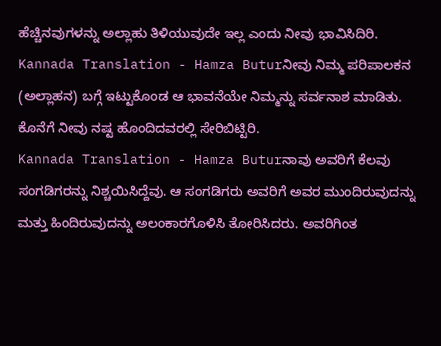ಹೆಚ್ಚಿನವುಗಳನ್ನು ಅಲ್ಲಾಹು ತಿಳಿಯುವುದೇ ಇಲ್ಲ ಎಂದು ನೀವು ಭಾವಿಸಿದಿರಿ.
Kannada Translation - Hamza Buturನೀವು ನಿಮ್ಮ ಪರಿಪಾಲಕನ (ಅಲ್ಲಾಹನ) ಬಗ್ಗೆ ಇಟ್ಟುಕೊಂಡ ಆ ಭಾವನೆಯೇ ನಿಮ್ಮನ್ನು ಸರ್ವನಾಶ ಮಾಡಿತು. ಕೊನೆಗೆ ನೀವು ನಷ್ಟ ಹೊಂದಿದವರಲ್ಲಿ ಸೇರಿಬಿಟ್ಟಿರಿ.
Kannada Translation - Hamza Buturನಾವು ಅವರಿಗೆ ಕೆಲವು ಸಂಗಡಿಗರನ್ನು ನಿಶ್ಚಯಿಸಿದ್ದೆವು. ಆ ಸಂಗಡಿಗರು ಅವರಿಗೆ ಅವರ ಮುಂದಿರುವುದನ್ನು ಮತ್ತು ಹಿಂದಿರುವುದನ್ನು ಅಲಂಕಾರಗೊಳಿಸಿ ತೋರಿಸಿದರು. ಅವರಿಗಿಂತ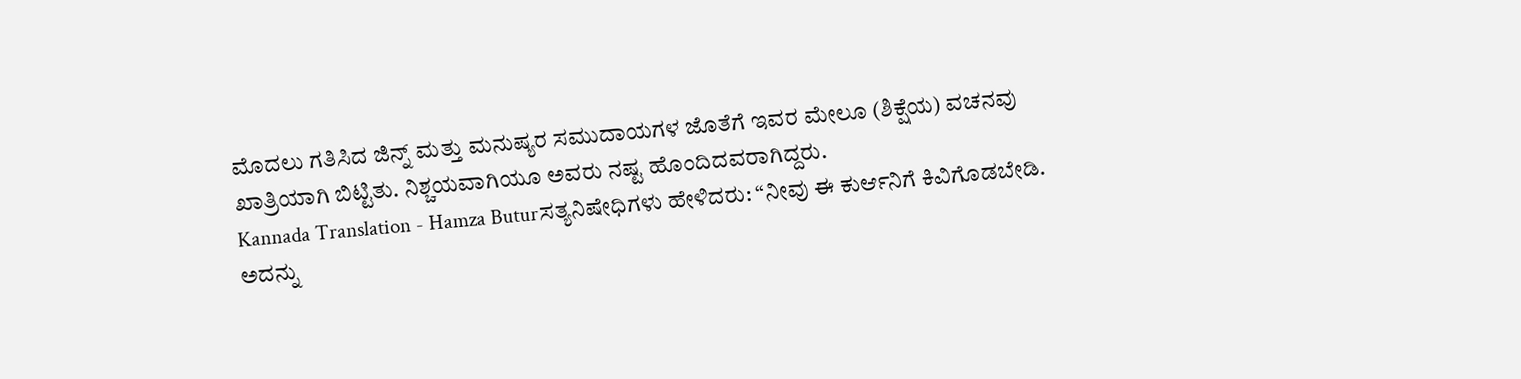ಮೊದಲು ಗತಿಸಿದ ಜಿನ್ನ್ ಮತ್ತು ಮನುಷ್ಯರ ಸಮುದಾಯಗಳ ಜೊತೆಗೆ ಇವರ ಮೇಲೂ (ಶಿಕ್ಷೆಯ) ವಚನವು ಖಾತ್ರಿಯಾಗಿ ಬಿಟ್ಟಿತು. ನಿಶ್ಚಯವಾಗಿಯೂ ಅವರು ನಷ್ಟ ಹೊಂದಿದವರಾಗಿದ್ದರು.
Kannada Translation - Hamza Buturಸತ್ಯನಿಷೇಧಿಗಳು ಹೇಳಿದರು: “ನೀವು ಈ ಕುರ್ಆನಿಗೆ ಕಿವಿಗೊಡಬೇಡಿ. ಅದನ್ನು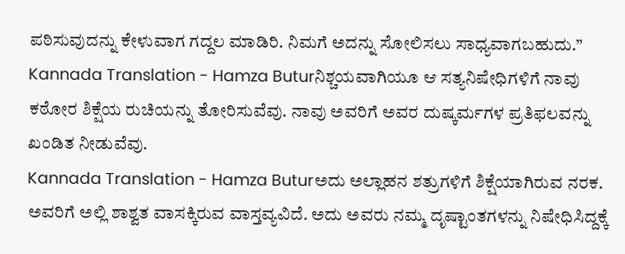ಪಠಿಸುವುದನ್ನು ಕೇಳುವಾಗ ಗದ್ದಲ ಮಾಡಿರಿ. ನಿಮಗೆ ಅದನ್ನು ಸೋಲಿಸಲು ಸಾಧ್ಯವಾಗಬಹುದು.”
Kannada Translation - Hamza Buturನಿಶ್ಚಯವಾಗಿಯೂ ಆ ಸತ್ಯನಿಷೇಧಿಗಳಿಗೆ ನಾವು ಕಠೋರ ಶಿಕ್ಷೆಯ ರುಚಿಯನ್ನು ತೋರಿಸುವೆವು. ನಾವು ಅವರಿಗೆ ಅವರ ದುಷ್ಕರ್ಮಗಳ ಪ್ರತಿಫಲವನ್ನು ಖಂಡಿತ ನೀಡುವೆವು.
Kannada Translation - Hamza Buturಅದು ಅಲ್ಲಾಹನ ಶತ್ರುಗಳಿಗೆ ಶಿಕ್ಷೆಯಾಗಿರುವ ನರಕ. ಅವರಿಗೆ ಅಲ್ಲಿ ಶಾಶ್ವತ ವಾಸಕ್ಕಿರುವ ವಾಸ್ತವ್ಯವಿದೆ. ಅದು ಅವರು ನಮ್ಮ ದೃಷ್ಟಾಂತಗಳನ್ನು ನಿಷೇಧಿಸಿದ್ದಕ್ಕೆ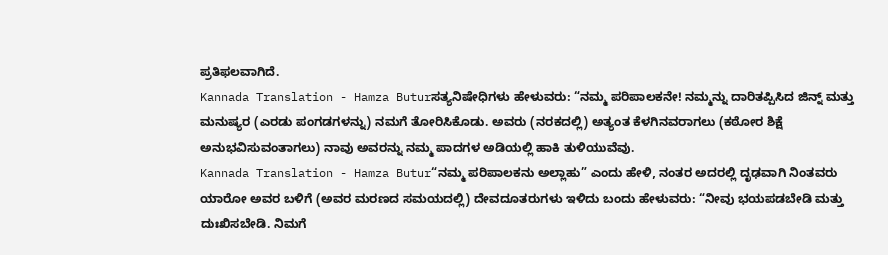ಪ್ರತಿಫಲವಾಗಿದೆ.
Kannada Translation - Hamza Buturಸತ್ಯನಿಷೇಧಿಗಳು ಹೇಳುವರು: “ನಮ್ಮ ಪರಿಪಾಲಕನೇ! ನಮ್ಮನ್ನು ದಾರಿತಪ್ಪಿಸಿದ ಜಿನ್ನ್ ಮತ್ತು ಮನುಷ್ಯರ (ಎರಡು ಪಂಗಡಗಳನ್ನು) ನಮಗೆ ತೋರಿಸಿಕೊಡು. ಅವರು (ನರಕದಲ್ಲಿ) ಅತ್ಯಂತ ಕೆಳಗಿನವರಾಗಲು (ಕಠೋರ ಶಿಕ್ಷೆ ಅನುಭವಿಸುವಂತಾಗಲು) ನಾವು ಅವರನ್ನು ನಮ್ಮ ಪಾದಗಳ ಅಡಿಯಲ್ಲಿ ಹಾಕಿ ತುಳಿಯುವೆವು.
Kannada Translation - Hamza Butur“ನಮ್ಮ ಪರಿಪಾಲಕನು ಅಲ್ಲಾಹು” ಎಂದು ಹೇಳಿ, ನಂತರ ಅದರಲ್ಲಿ ದೃಢವಾಗಿ ನಿಂತವರು ಯಾರೋ ಅವರ ಬಳಿಗೆ (ಅವರ ಮರಣದ ಸಮಯದಲ್ಲಿ) ದೇವದೂತರುಗಳು ಇಳಿದು ಬಂದು ಹೇಳುವರು: “ನೀವು ಭಯಪಡಬೇಡಿ ಮತ್ತು ದುಃಖಿಸಬೇಡಿ. ನಿಮಗೆ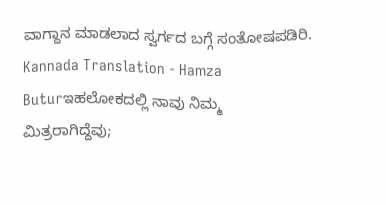ವಾಗ್ದಾನ ಮಾಡಲಾದ ಸ್ವರ್ಗದ ಬಗ್ಗೆ ಸಂತೋಷಪಡಿರಿ.
Kannada Translation - Hamza Buturಇಹಲೋಕದಲ್ಲಿ ನಾವು ನಿಮ್ಮ ಮಿತ್ರರಾಗಿದ್ದೆವು;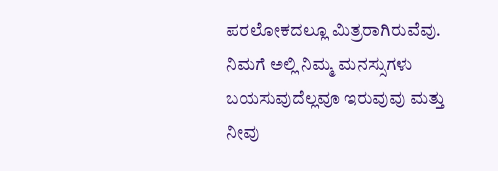ಪರಲೋಕದಲ್ಲೂ ಮಿತ್ರರಾಗಿರುವೆವು. ನಿಮಗೆ ಅಲ್ಲಿ ನಿಮ್ಮ ಮನಸ್ಸುಗಳು ಬಯಸುವುದೆಲ್ಲವೂ ಇರುವುವು ಮತ್ತು ನೀವು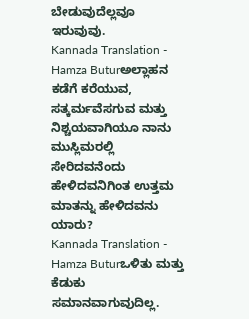ಬೇಡುವುದೆಲ್ಲವೂ ಇರುವುವು.
Kannada Translation - Hamza Buturಅಲ್ಲಾಹನ ಕಡೆಗೆ ಕರೆಯುವ, ಸತ್ಕರ್ಮವೆಸಗುವ ಮತ್ತು ನಿಶ್ಚಯವಾಗಿಯೂ ನಾನು ಮುಸ್ಲಿಮರಲ್ಲಿ ಸೇರಿದವನೆಂದು ಹೇಳಿದವನಿಗಿಂತ ಉತ್ತಮ ಮಾತನ್ನು ಹೇಳಿದವನು ಯಾರು?
Kannada Translation - Hamza Buturಒಳಿತು ಮತ್ತು ಕೆಡುಕು ಸಮಾನವಾಗುವುದಿಲ್ಲ.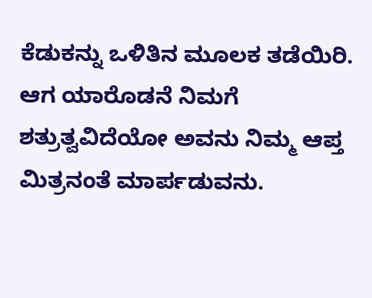ಕೆಡುಕನ್ನು ಒಳಿತಿನ ಮೂಲಕ ತಡೆಯಿರಿ. ಆಗ ಯಾರೊಡನೆ ನಿಮಗೆ ಶತ್ರುತ್ವವಿದೆಯೋ ಅವನು ನಿಮ್ಮ ಆಪ್ತ ಮಿತ್ರನಂತೆ ಮಾರ್ಪಡುವನು.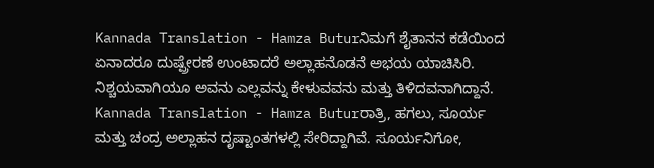Kannada Translation - Hamza Buturನಿಮಗೆ ಶೈತಾನನ ಕಡೆಯಿಂದ ಏನಾದರೂ ದುಷ್ಪ್ರೇರಣೆ ಉಂಟಾದರೆ ಅಲ್ಲಾಹನೊಡನೆ ಅಭಯ ಯಾಚಿಸಿರಿ. ನಿಶ್ಚಯವಾಗಿಯೂ ಅವನು ಎಲ್ಲವನ್ನು ಕೇಳುವವನು ಮತ್ತು ತಿಳಿದವನಾಗಿದ್ದಾನೆ.
Kannada Translation - Hamza Buturರಾತ್ರಿ, ಹಗಲು, ಸೂರ್ಯ ಮತ್ತು ಚಂದ್ರ ಅಲ್ಲಾಹನ ದೃಷ್ಟಾಂತಗಳಲ್ಲಿ ಸೇರಿದ್ದಾಗಿವೆ. ಸೂರ್ಯನಿಗೋ,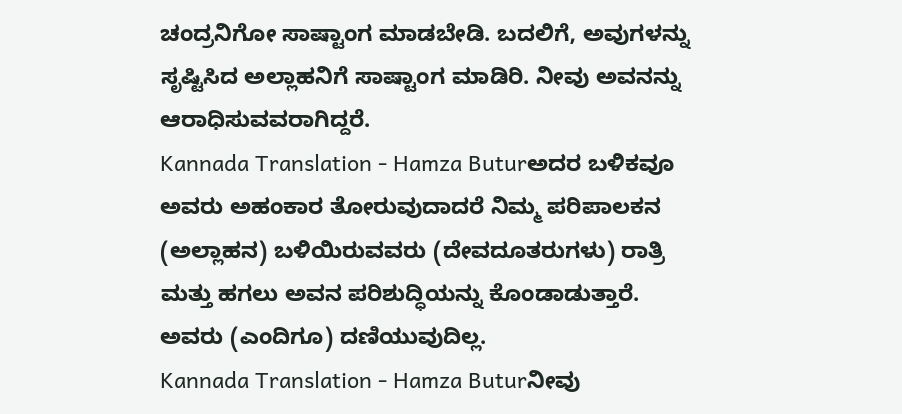ಚಂದ್ರನಿಗೋ ಸಾಷ್ಟಾಂಗ ಮಾಡಬೇಡಿ. ಬದಲಿಗೆ, ಅವುಗಳನ್ನು ಸೃಷ್ಟಿಸಿದ ಅಲ್ಲಾಹನಿಗೆ ಸಾಷ್ಟಾಂಗ ಮಾಡಿರಿ. ನೀವು ಅವನನ್ನು ಆರಾಧಿಸುವವರಾಗಿದ್ದರೆ.
Kannada Translation - Hamza Buturಅದರ ಬಳಿಕವೂ ಅವರು ಅಹಂಕಾರ ತೋರುವುದಾದರೆ ನಿಮ್ಮ ಪರಿಪಾಲಕನ (ಅಲ್ಲಾಹನ) ಬಳಿಯಿರುವವರು (ದೇವದೂತರುಗಳು) ರಾತ್ರಿ ಮತ್ತು ಹಗಲು ಅವನ ಪರಿಶುದ್ಧಿಯನ್ನು ಕೊಂಡಾಡುತ್ತಾರೆ. ಅವರು (ಎಂದಿಗೂ) ದಣಿಯುವುದಿಲ್ಲ.
Kannada Translation - Hamza Buturನೀವು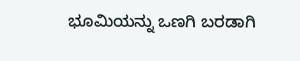ಭೂಮಿಯನ್ನು ಒಣಗಿ ಬರಡಾಗಿ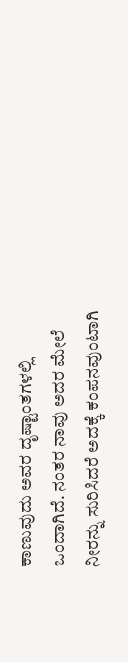ಕಾಣುವುದು ಅವರ ದೃಷ್ಟಾಂತಗಳಲ್ಲಿ ಒಂದಾಗಿದೆ. ನಂತರ ನಾವು ಅದರ ಮೇಲೆ ನೀರನ್ನು ಸುರಿಸಿದರೆ ಅದಕ್ಕೆ ಕಂಪನವುಂಟಾಗಿ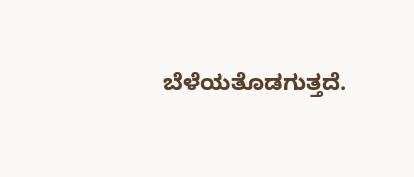ಬೆಳೆಯತೊಡಗುತ್ತದೆ.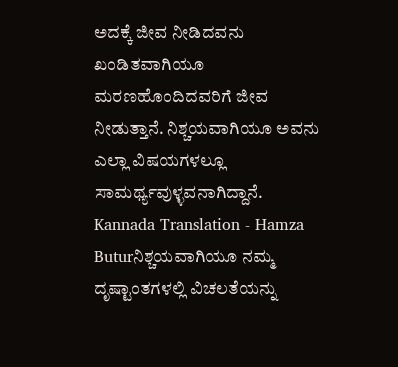ಅದಕ್ಕೆ ಜೀವ ನೀಡಿದವನು ಖಂಡಿತವಾಗಿಯೂ ಮರಣಹೊಂದಿದವರಿಗೆ ಜೀವ ನೀಡುತ್ತಾನೆ. ನಿಶ್ಚಯವಾಗಿಯೂ ಅವನು ಎಲ್ಲಾ ವಿಷಯಗಳಲ್ಲೂ ಸಾಮರ್ಥ್ಯವುಳ್ಳವನಾಗಿದ್ದಾನೆ.
Kannada Translation - Hamza Buturನಿಶ್ಚಯವಾಗಿಯೂ ನಮ್ಮ ದೃಷ್ಟಾಂತಗಳಲ್ಲಿ ವಿಚಲತೆಯನ್ನು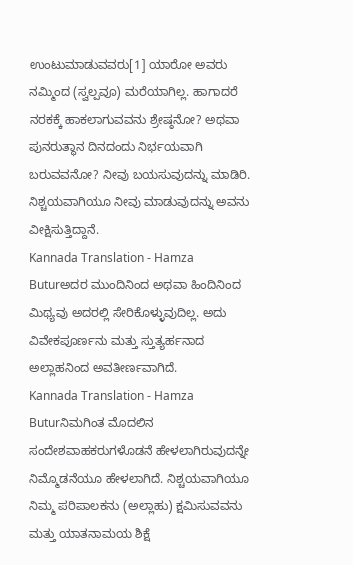ಉಂಟುಮಾಡುವವರು[1] ಯಾರೋ ಅವರು ನಮ್ಮಿಂದ (ಸ್ವಲ್ಪವೂ) ಮರೆಯಾಗಿಲ್ಲ. ಹಾಗಾದರೆ ನರಕಕ್ಕೆ ಹಾಕಲಾಗುವವನು ಶ್ರೇಷ್ಠನೋ? ಅಥವಾ ಪುನರುತ್ಥಾನ ದಿನದಂದು ನಿರ್ಭಯವಾಗಿ ಬರುವವನೋ? ನೀವು ಬಯಸುವುದನ್ನು ಮಾಡಿರಿ. ನಿಶ್ಚಯವಾಗಿಯೂ ನೀವು ಮಾಡುವುದನ್ನು ಅವನು ವೀಕ್ಷಿಸುತ್ತಿದ್ದಾನೆ.
Kannada Translation - Hamza Buturಅದರ ಮುಂದಿನಿಂದ ಅಥವಾ ಹಿಂದಿನಿಂದ ಮಿಥ್ಯವು ಅದರಲ್ಲಿ ಸೇರಿಕೊಳ್ಳುವುದಿಲ್ಲ. ಅದು ವಿವೇಕಪೂರ್ಣನು ಮತ್ತು ಸ್ತುತ್ಯರ್ಹನಾದ ಅಲ್ಲಾಹನಿಂದ ಅವತೀರ್ಣವಾಗಿದೆ.
Kannada Translation - Hamza Buturನಿಮಗಿಂತ ಮೊದಲಿನ ಸಂದೇಶವಾಹಕರುಗಳೊಡನೆ ಹೇಳಲಾಗಿರುವುದನ್ನೇ ನಿಮ್ಮೊಡನೆಯೂ ಹೇಳಲಾಗಿದೆ. ನಿಶ್ಚಯವಾಗಿಯೂ ನಿಮ್ಮ ಪರಿಪಾಲಕನು (ಅಲ್ಲಾಹು) ಕ್ಷಮಿಸುವವನು ಮತ್ತು ಯಾತನಾಮಯ ಶಿಕ್ಷೆ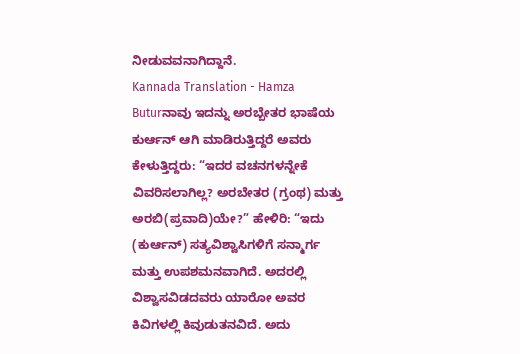ನೀಡುವವನಾಗಿದ್ದಾನೆ.
Kannada Translation - Hamza Buturನಾವು ಇದನ್ನು ಅರಬ್ಬೇತರ ಭಾಷೆಯ ಕುರ್ಆನ್ ಆಗಿ ಮಾಡಿರುತ್ತಿದ್ದರೆ ಅವರು ಕೇಳುತ್ತಿದ್ದರು: “ಇದರ ವಚನಗಳನ್ನೇಕೆ ವಿವರಿಸಲಾಗಿಲ್ಲ? ಅರಬೇತರ (ಗ್ರಂಥ) ಮತ್ತು ಅರಬಿ(ಪ್ರವಾದಿ)ಯೇ?” ಹೇಳಿರಿ: “ಇದು (ಕುರ್ಆನ್) ಸತ್ಯವಿಶ್ವಾಸಿಗಳಿಗೆ ಸನ್ಮಾರ್ಗ ಮತ್ತು ಉಪಶಮನವಾಗಿದೆ. ಅದರಲ್ಲಿ ವಿಶ್ವಾಸವಿಡದವರು ಯಾರೋ ಅವರ ಕಿವಿಗಳಲ್ಲಿ ಕಿವುಡುತನವಿದೆ. ಅದು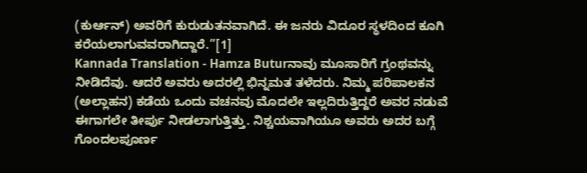(ಕುರ್ಆನ್) ಅವರಿಗೆ ಕುರುಡುತನವಾಗಿದೆ. ಈ ಜನರು ವಿದೂರ ಸ್ಥಳದಿಂದ ಕೂಗಿ ಕರೆಯಲಾಗುವವರಾಗಿದ್ದಾರೆ.”[1]
Kannada Translation - Hamza Buturನಾವು ಮೂಸಾರಿಗೆ ಗ್ರಂಥವನ್ನು ನೀಡಿದೆವು. ಆದರೆ ಅವರು ಅದರಲ್ಲಿ ಭಿನ್ನಮತ ತಳೆದರು. ನಿಮ್ಮ ಪರಿಪಾಲಕನ (ಅಲ್ಲಾಹನ) ಕಡೆಯ ಒಂದು ವಚನವು ಮೊದಲೇ ಇಲ್ಲದಿರುತ್ತಿದ್ದರೆ ಅವರ ನಡುವೆ ಈಗಾಗಲೇ ತೀರ್ಪು ನೀಡಲಾಗುತ್ತಿತ್ತು. ನಿಶ್ಚಯವಾಗಿಯೂ ಅವರು ಅದರ ಬಗ್ಗೆ ಗೊಂದಲಪೂರ್ಣ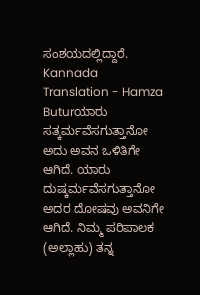ಸಂಶಯದಲ್ಲಿದ್ದಾರೆ.
Kannada Translation - Hamza Buturಯಾರು ಸತ್ಕರ್ಮವೆಸಗುತ್ತಾನೋ ಅದು ಅವನ ಒಳಿತಿಗೇ ಆಗಿದೆ. ಯಾರು ದುಷ್ಕರ್ಮವೆಸಗುತ್ತಾನೋ ಅದರ ದೋಷವು ಅವನಿಗೇ ಆಗಿದೆ. ನಿಮ್ಮ ಪರಿಪಾಲಕ (ಅಲ್ಲಾಹು) ತನ್ನ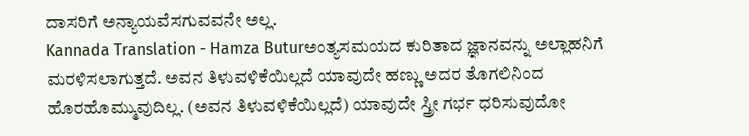ದಾಸರಿಗೆ ಅನ್ಯಾಯವೆಸಗುವವನೇ ಅಲ್ಲ.
Kannada Translation - Hamza Buturಅಂತ್ಯಸಮಯದ ಕುರಿತಾದ ಜ್ಞಾನವನ್ನು ಅಲ್ಲಾಹನಿಗೆ ಮರಳಿಸಲಾಗುತ್ತದೆ. ಅವನ ತಿಳುವಳಿಕೆಯಿಲ್ಲದೆ ಯಾವುದೇ ಹಣ್ಣು ಅದರ ತೊಗಲಿನಿಂದ ಹೊರಹೊಮ್ಮುವುದಿಲ್ಲ. (ಅವನ ತಿಳುವಳಿಕೆಯಿಲ್ಲದೆ) ಯಾವುದೇ ಸ್ತ್ರೀ ಗರ್ಭ ಧರಿಸುವುದೋ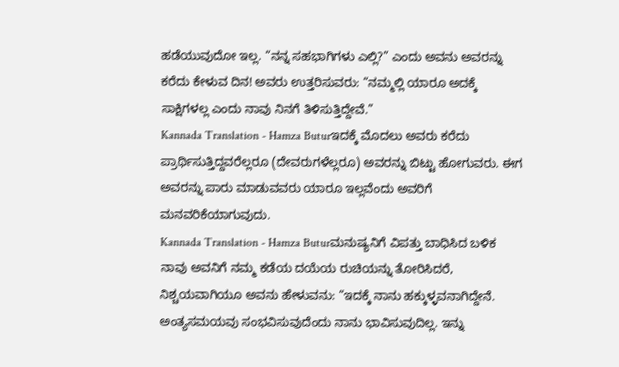ಹಡೆಯುವುದೋ ಇಲ್ಲ. “ನನ್ನ ಸಹಭಾಗಿಗಳು ಎಲ್ಲಿ?” ಎಂದು ಅವನು ಅವರನ್ನು ಕರೆದು ಕೇಳುವ ದಿನ! ಅವರು ಉತ್ತರಿಸುವರು: “ನಮ್ಮಲ್ಲಿ ಯಾರೂ ಅದಕ್ಕೆ ಸಾಕ್ಷಿಗಳಲ್ಲ ಎಂದು ನಾವು ನಿನಗೆ ತಿಳಿಸುತ್ತಿದ್ದೇವೆ.”
Kannada Translation - Hamza Buturಇದಕ್ಕೆ ಮೊದಲು ಅವರು ಕರೆದು ಪ್ರಾರ್ಥಿಸುತ್ತಿದ್ದವರೆಲ್ಲರೂ (ದೇವರುಗಳೆಲ್ಲರೂ) ಅವರನ್ನು ಬಿಟ್ಟು ಹೋಗುವರು. ಈಗ ಅವರನ್ನು ಪಾರು ಮಾಡುವವರು ಯಾರೂ ಇಲ್ಲವೆಂದು ಅವರಿಗೆ ಮನವರಿಕೆಯಾಗುವುದು.
Kannada Translation - Hamza Buturಮನುಷ್ಯನಿಗೆ ವಿಪತ್ತು ಬಾಧಿಸಿದ ಬಳಿಕ ನಾವು ಅವನಿಗೆ ನಮ್ಮ ಕಡೆಯ ದಯೆಯ ರುಚಿಯನ್ನು ತೋರಿಸಿದರೆ, ನಿಶ್ಚಯವಾಗಿಯೂ ಅವನು ಹೇಳುವನು: “ಇದಕ್ಕೆ ನಾನು ಹಕ್ಕುಳ್ಳವನಾಗಿದ್ದೇನೆ. ಅಂತ್ಯಸಮಯವು ಸಂಭವಿಸುವುದೆಂದು ನಾನು ಭಾವಿಸುವುದಿಲ್ಲ. ಇನ್ನು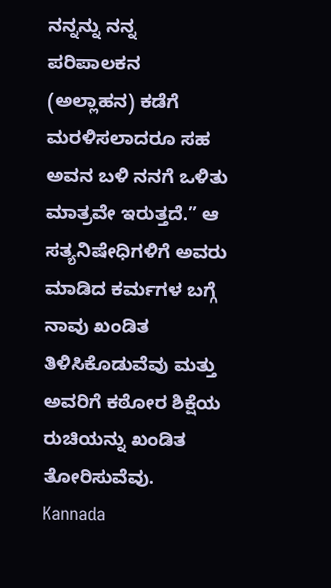ನನ್ನನ್ನು ನನ್ನ ಪರಿಪಾಲಕನ (ಅಲ್ಲಾಹನ) ಕಡೆಗೆ ಮರಳಿಸಲಾದರೂ ಸಹ ಅವನ ಬಳಿ ನನಗೆ ಒಳಿತು ಮಾತ್ರವೇ ಇರುತ್ತದೆ.” ಆ ಸತ್ಯನಿಷೇಧಿಗಳಿಗೆ ಅವರು ಮಾಡಿದ ಕರ್ಮಗಳ ಬಗ್ಗೆ ನಾವು ಖಂಡಿತ ತಿಳಿಸಿಕೊಡುವೆವು ಮತ್ತು ಅವರಿಗೆ ಕಠೋರ ಶಿಕ್ಷೆಯ ರುಚಿಯನ್ನು ಖಂಡಿತ ತೋರಿಸುವೆವು.
Kannada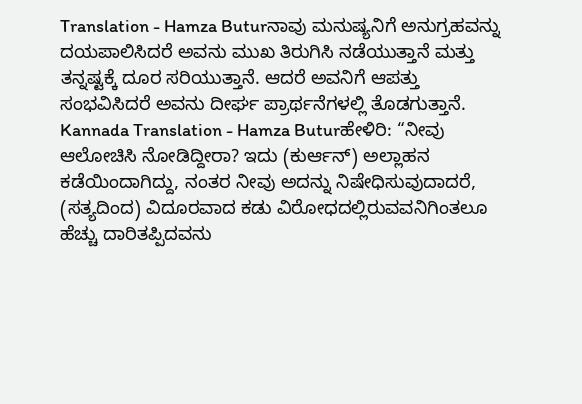Translation - Hamza Buturನಾವು ಮನುಷ್ಯನಿಗೆ ಅನುಗ್ರಹವನ್ನು ದಯಪಾಲಿಸಿದರೆ ಅವನು ಮುಖ ತಿರುಗಿಸಿ ನಡೆಯುತ್ತಾನೆ ಮತ್ತು ತನ್ನಷ್ಟಕ್ಕೆ ದೂರ ಸರಿಯುತ್ತಾನೆ. ಆದರೆ ಅವನಿಗೆ ಆಪತ್ತು ಸಂಭವಿಸಿದರೆ ಅವನು ದೀರ್ಘ ಪ್ರಾರ್ಥನೆಗಳಲ್ಲಿ ತೊಡಗುತ್ತಾನೆ.
Kannada Translation - Hamza Buturಹೇಳಿರಿ: “ನೀವು ಆಲೋಚಿಸಿ ನೋಡಿದ್ದೀರಾ? ಇದು (ಕುರ್ಆನ್) ಅಲ್ಲಾಹನ ಕಡೆಯಿಂದಾಗಿದ್ದು, ನಂತರ ನೀವು ಅದನ್ನು ನಿಷೇಧಿಸುವುದಾದರೆ, (ಸತ್ಯದಿಂದ) ವಿದೂರವಾದ ಕಡು ವಿರೋಧದಲ್ಲಿರುವವನಿಗಿಂತಲೂ ಹೆಚ್ಚು ದಾರಿತಪ್ಪಿದವನು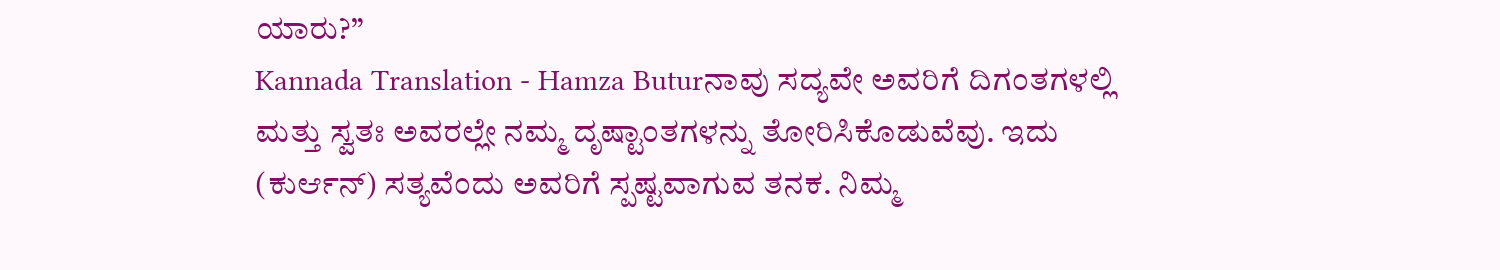ಯಾರು?”
Kannada Translation - Hamza Buturನಾವು ಸದ್ಯವೇ ಅವರಿಗೆ ದಿಗಂತಗಳಲ್ಲಿ ಮತ್ತು ಸ್ವತಃ ಅವರಲ್ಲೇ ನಮ್ಮ ದೃಷ್ಟಾಂತಗಳನ್ನು ತೋರಿಸಿಕೊಡುವೆವು. ಇದು (ಕುರ್ಆನ್) ಸತ್ಯವೆಂದು ಅವರಿಗೆ ಸ್ಪಷ್ಟವಾಗುವ ತನಕ. ನಿಮ್ಮ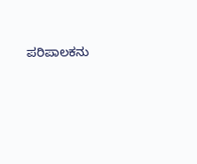ಪರಿಪಾಲಕನು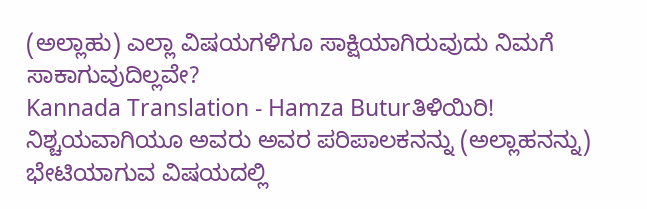(ಅಲ್ಲಾಹು) ಎಲ್ಲಾ ವಿಷಯಗಳಿಗೂ ಸಾಕ್ಷಿಯಾಗಿರುವುದು ನಿಮಗೆ ಸಾಕಾಗುವುದಿಲ್ಲವೇ?
Kannada Translation - Hamza Buturತಿಳಿಯಿರಿ! ನಿಶ್ಚಯವಾಗಿಯೂ ಅವರು ಅವರ ಪರಿಪಾಲಕನನ್ನು (ಅಲ್ಲಾಹನನ್ನು) ಭೇಟಿಯಾಗುವ ವಿಷಯದಲ್ಲಿ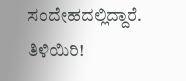ಸಂದೇಹದಲ್ಲಿದ್ದಾರೆ. ತಿಳಿಯಿರಿ!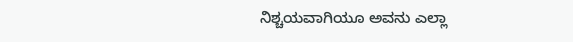ನಿಶ್ಚಯವಾಗಿಯೂ ಅವನು ಎಲ್ಲಾ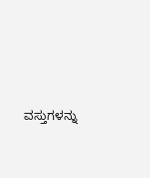ವಸ್ತುಗಳನ್ನು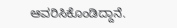ಆವರಿಸಿಕೊಂಡಿದ್ದಾನೆ.